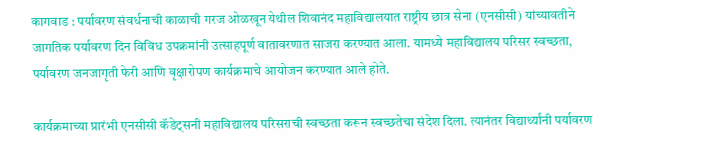कागवाड : पर्यावरण संवर्धनाची काळाची गरज ओळखून येथील शिवानंद महाविद्यालयात राष्ट्रीय छात्र सेना (एनसीसी) यांच्यावतीने जागतिक पर्यावरण दिन विविध उपक्रमांनी उत्साहपूर्ण वातावरणात साजरा करण्यात आला. यामध्ये महाविद्यालय परिसर स्वच्छता, पर्यावरण जनजागृती फेरी आणि वृक्षारोपण कार्यक्रमाचे आयोजन करण्यात आले होते.

कार्यक्रमाच्या प्रारंभी एनसीसी कॅडेट्सनी महाविद्यालय परिसराची स्वच्छता करून स्वच्छतेचा संदेश दिला. त्यानंतर विद्यार्थ्यांनी पर्यावरण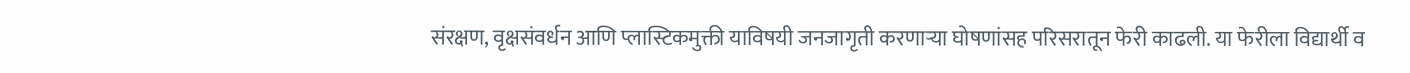संरक्षण, वृक्षसंवर्धन आणि प्लास्टिकमुक्ती याविषयी जनजागृती करणाऱ्या घोषणांसह परिसरातून फेरी काढली. या फेरीला विद्यार्थी व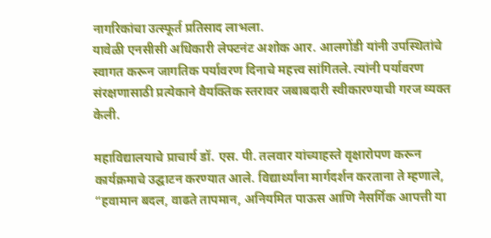नागरिकांचा उत्स्फूर्त प्रतिसाद लाभला.
यावेळी एनसीसी अधिकारी लेफ्टनंट अशोक आर. आलगोंडी यांनी उपस्थितांचे स्वागत करून जागतिक पर्यावरण दिनाचे महत्त्व सांगितले. त्यांनी पर्यावरण संरक्षणासाठी प्रत्येकाने वैयक्तिक स्तरावर जबाबदारी स्वीकारण्याची गरज व्यक्त केली.

महाविद्यालयाचे प्राचार्य डॉ. एस. पी. तलवार यांच्याहस्ते वृक्षारोपण करून कार्यक्रमाचे उद्घाटन करण्यात आले. विद्यार्थ्यांना मार्गदर्शन करताना ते म्हणाले, “हवामान बदल, वाढते तापमान, अनियमित पाऊस आणि नैसर्गिक आपत्ती या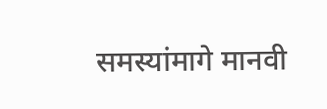समस्यांमागे मानवी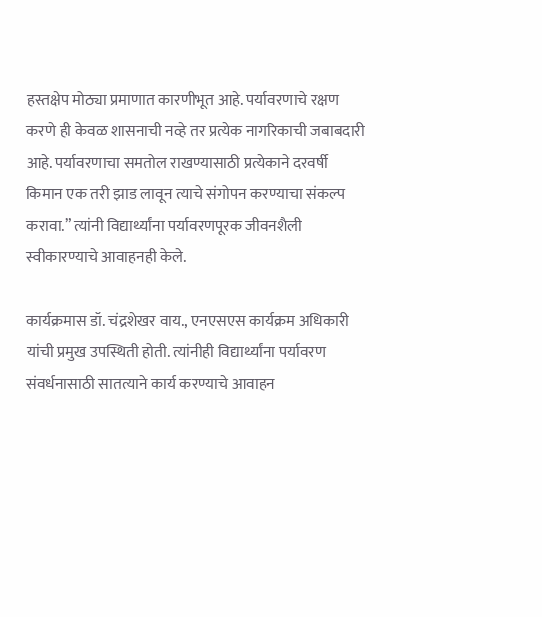हस्तक्षेप मोठ्या प्रमाणात कारणीभूत आहे. पर्यावरणाचे रक्षण करणे ही केवळ शासनाची नव्हे तर प्रत्येक नागरिकाची जबाबदारी आहे. पर्यावरणाचा समतोल राखण्यासाठी प्रत्येकाने दरवर्षी किमान एक तरी झाड लावून त्याचे संगोपन करण्याचा संकल्प करावा.” त्यांनी विद्यार्थ्यांना पर्यावरणपूरक जीवनशैली स्वीकारण्याचे आवाहनही केले.

कार्यक्रमास डॉ. चंद्रशेखर वाय., एनएसएस कार्यक्रम अधिकारी यांची प्रमुख उपस्थिती होती. त्यांनीही विद्यार्थ्यांना पर्यावरण संवर्धनासाठी सातत्याने कार्य करण्याचे आवाहन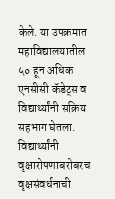केले. या उपक्रमात महाविद्यालयातील ५० हून अधिक एनसीसी कॅडेट्स व विद्यार्थ्यांनी सक्रिय सहभाग घेतला. विद्यार्थ्यांनी वृक्षारोपणाबरोबरच वृक्षसंवर्धनाची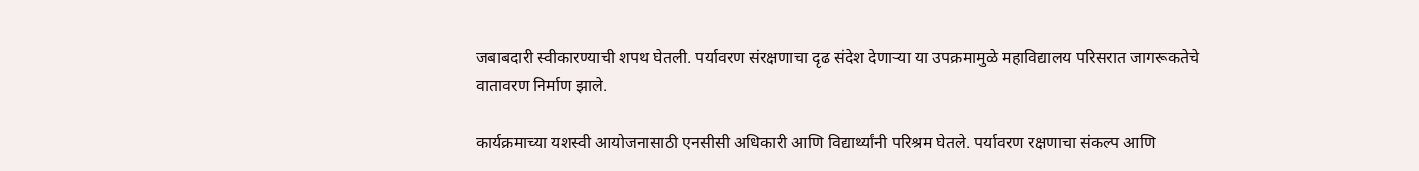जबाबदारी स्वीकारण्याची शपथ घेतली. पर्यावरण संरक्षणाचा दृढ संदेश देणाऱ्या या उपक्रमामुळे महाविद्यालय परिसरात जागरूकतेचे वातावरण निर्माण झाले.

कार्यक्रमाच्या यशस्वी आयोजनासाठी एनसीसी अधिकारी आणि विद्यार्थ्यांनी परिश्रम घेतले. पर्यावरण रक्षणाचा संकल्प आणि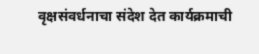वृक्षसंवर्धनाचा संदेश देत कार्यक्रमाची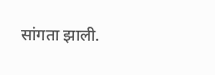सांगता झाली.